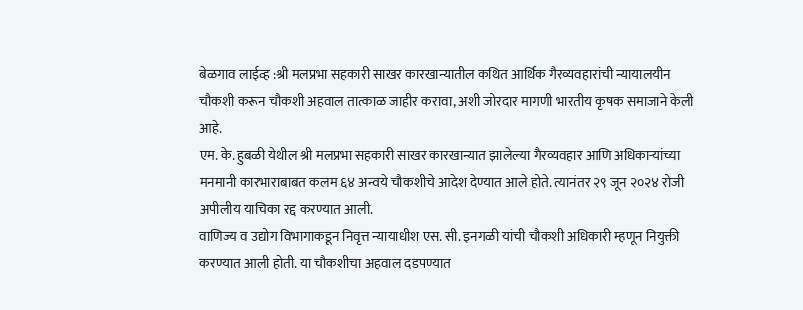बेळगाव लाईव्ह :श्री मलप्रभा सहकारी साखर कारखान्यातील कथित आर्थिक गैरव्यवहारांची न्यायालयीन चौकशी करून चौकशी अहवाल तात्काळ जाहीर करावा, अशी जोरदार मागणी भारतीय कृषक समाजाने केली आहे.
एम. के. हुबळी येथील श्री मलप्रभा सहकारी साखर कारखान्यात झालेल्या गैरव्यवहार आणि अधिकाऱ्यांच्या मनमानी कारभाराबाबत कलम ६४ अन्वये चौकशीचे आदेश देण्यात आले होते. त्यानंतर २९ जून २०२४ रोजी अपीलीय याचिका रद्द करण्यात आली.
वाणिज्य व उद्योग विभागाकडून निवृत्त न्यायाधीश एस. सी. इनगळी यांची चौकशी अधिकारी म्हणून नियुक्ती करण्यात आली होती. या चौकशीचा अहवाल दडपण्यात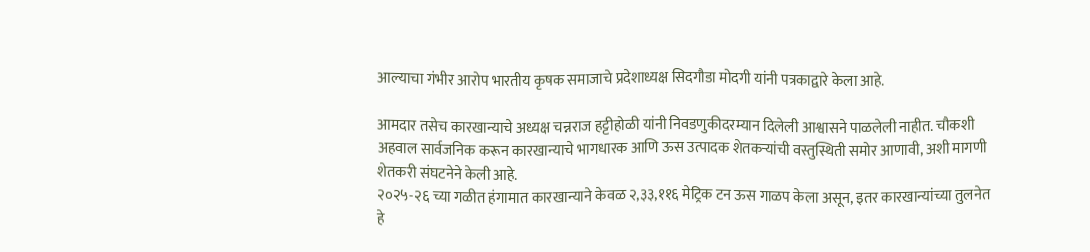आल्याचा गंभीर आरोप भारतीय कृषक समाजाचे प्रदेशाध्यक्ष सिदगौडा मोदगी यांनी पत्रकाद्वारे केला आहे.

आमदार तसेच कारखान्याचे अध्यक्ष चन्नराज हट्टीहोळी यांनी निवडणुकीदरम्यान दिलेली आश्वासने पाळलेली नाहीत. चौकशी अहवाल सार्वजनिक करून कारखान्याचे भागधारक आणि ऊस उत्पादक शेतकऱ्यांची वस्तुस्थिती समोर आणावी, अशी मागणी शेतकरी संघटनेने केली आहे.
२०२५-२६ च्या गळीत हंगामात कारखान्याने केवळ २,३३,११६ मेट्रिक टन ऊस गाळप केला असून, इतर कारखान्यांच्या तुलनेत हे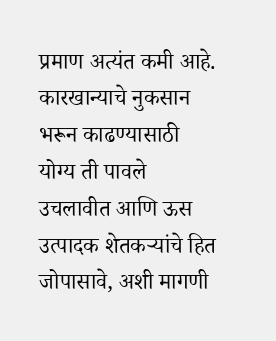प्रमाण अत्यंत कमी आहे. कारखान्याचे नुकसान भरून काढण्यासाठी योग्य ती पावले उचलावीत आणि ऊस उत्पादक शेतकऱ्यांचे हित जोपासावे, अशी मागणी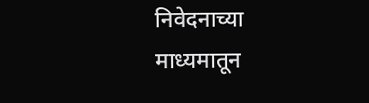निवेदनाच्या माध्यमातून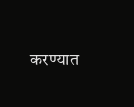करण्यात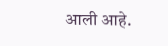आली आहे.